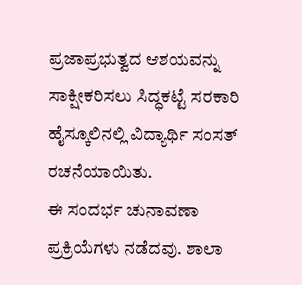ಪ್ರಜಾಪ್ರಭುತ್ವದ ಆಶಯವನ್ನು ಸಾಕ್ಷೀಕರಿಸಲು ಸಿದ್ಧಕಟ್ಟೆ ಸರಕಾರಿ ಹೈಸ್ಕೂಲಿನಲ್ಲಿ ವಿದ್ಯಾರ್ಥಿ ಸಂಸತ್ ರಚನೆಯಾಯಿತು.
ಈ ಸಂದರ್ಭ ಚುನಾವಣಾ ಪ್ರಕ್ರಿಯೆಗಳು ನಡೆದವು. ಶಾಲಾ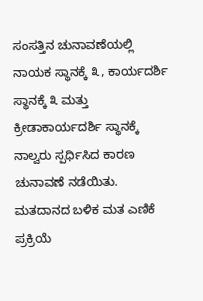ಸಂಸತ್ತಿನ ಚುನಾವಣೆಯಲ್ಲಿ ನಾಯಕ ಸ್ಥಾನಕ್ಕೆ ೩, ಕಾರ್ಯದರ್ಶಿ ಸ್ಥಾನಕ್ಕೆ ೩ ಮತ್ತು ಕ್ರೀಡಾಕಾರ್ಯದರ್ಶಿ ಸ್ಥಾನಕ್ಕೆ ನಾಲ್ವರು ಸ್ಪರ್ಧಿಸಿದ ಕಾರಣ ಚುನಾವಣೆ ನಡೆಯಿತು. ಮತದಾನದ ಬಳಿಕ ಮತ ಎಣಿಕೆ ಪ್ರಕ್ರಿಯೆ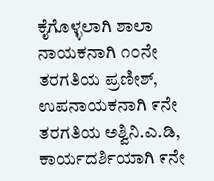ಕೈಗೊಳ್ಳಲಾಗಿ ಶಾಲಾ ನಾಯಕನಾಗಿ ೧೦ನೇ ತರಗತಿಯ ಪ್ರಣೀಶ್, ಉಪನಾಯಕನಾಗಿ ೯ನೇ ತರಗತಿಯ ಅಶ್ವಿನಿ.ಎ.ಡಿ, ಕಾರ್ಯದರ್ಶಿಯಾಗಿ ೯ನೇ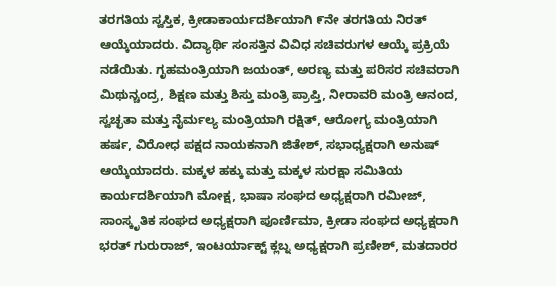ತರಗತಿಯ ಸ್ವಸ್ತಿಕ, ಕ್ರೀಡಾಕಾರ್ಯದರ್ಶಿಯಾಗಿ ೯ನೇ ತರಗತಿಯ ನಿರತ್ ಆಯ್ಕೆಯಾದರು. ವಿದ್ಯಾರ್ಥಿ ಸಂಸತ್ತಿನ ವಿವಿಧ ಸಚಿವರುಗಳ ಆಯ್ಕೆ ಪ್ರಕ್ರಿಯೆ ನಡೆಯಿತು. ಗೃಹಮಂತ್ರಿಯಾಗಿ ಜಯಂತ್, ಅರಣ್ಯ ಮತ್ತು ಪರಿಸರ ಸಚಿವರಾಗಿ ಮಿಥುನ್ಚಂದ್ರ, ಶಿಕ್ಷಣ ಮತ್ತು ಶಿಸ್ತು ಮಂತ್ರಿ ಪ್ರಾಪ್ತಿ, ನೀರಾವರಿ ಮಂತ್ರಿ ಆನಂದ, ಸ್ವಚ್ಛತಾ ಮತ್ತು ನೈರ್ಮಲ್ಯ ಮಂತ್ರಿಯಾಗಿ ರಕ್ಷಿತ್, ಆರೋಗ್ಯ ಮಂತ್ರಿಯಾಗಿ ಹರ್ಷ, ವಿರೋಧ ಪಕ್ಷದ ನಾಯಕನಾಗಿ ಜಿತೇಶ್, ಸಭಾಧ್ಯಕ್ಷರಾಗಿ ಅನುಷ್ ಆಯ್ಕೆಯಾದರು. ಮಕ್ಕಳ ಹಕ್ಕು ಮತ್ತು ಮಕ್ಕಳ ಸುರಕ್ಷಾ ಸಮಿತಿಯ ಕಾರ್ಯದರ್ಶಿಯಾಗಿ ಮೋಕ್ಷ, ಭಾಷಾ ಸಂಘದ ಅಧ್ಯಕ್ಷರಾಗಿ ರಮೀಜ್, ಸಾಂಸ್ಕೃತಿಕ ಸಂಘದ ಅಧ್ಯಕ್ಷರಾಗಿ ಪೂರ್ಣಿಮಾ, ಕ್ರೀಡಾ ಸಂಘದ ಅಧ್ಯಕ್ಷರಾಗಿ ಭರತ್ ಗುರುರಾಜ್, ಇಂಟರ್ಯಾಕ್ಟ್ ಕ್ಲಬ್ನ ಅಧ್ಯಕ್ಷರಾಗಿ ಪ್ರಣೀಶ್, ಮತದಾರರ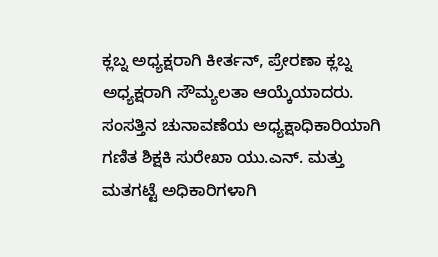ಕ್ಲಬ್ನ ಅಧ್ಯಕ್ಷರಾಗಿ ಕೀರ್ತನ್, ಪ್ರೇರಣಾ ಕ್ಲಬ್ನ ಅಧ್ಯಕ್ಷರಾಗಿ ಸೌಮ್ಯಲತಾ ಆಯ್ಕೆಯಾದರು.
ಸಂಸತ್ತಿನ ಚುನಾವಣೆಯ ಅಧ್ಯಕ್ಷಾಧಿಕಾರಿಯಾಗಿ ಗಣಿತ ಶಿಕ್ಷಕಿ ಸುರೇಖಾ ಯು.ಎನ್. ಮತ್ತು ಮತಗಟ್ಟೆ ಅಧಿಕಾರಿಗಳಾಗಿ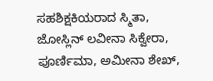ಸಹಶಿಕ್ಷಕಿಯರಾದ ಸ್ಮಿತಾ, ಜೋಸ್ಲಿನ್ ಲವೀನಾ ಸಿಕ್ವೇರಾ, ಪೂರ್ಣಿಮಾ, ಅಮೀನಾ ಶೇಖ್,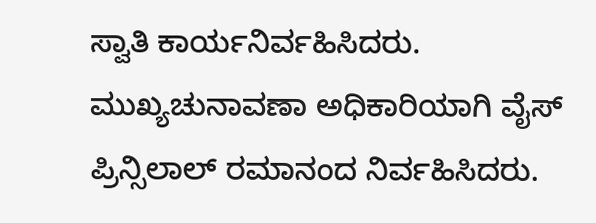ಸ್ವಾತಿ ಕಾರ್ಯನಿರ್ವಹಿಸಿದರು. ಮುಖ್ಯಚುನಾವಣಾ ಅಧಿಕಾರಿಯಾಗಿ ವೈಸ್ ಪ್ರಿನ್ಸಿಲಾಲ್ ರಮಾನಂದ ನಿರ್ವಹಿಸಿದರು.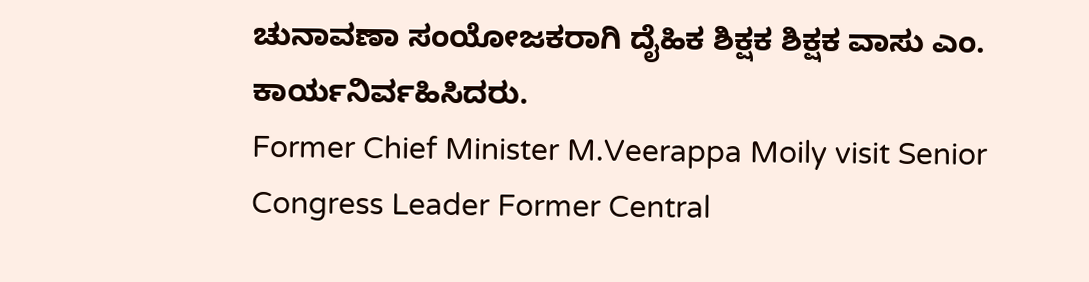ಚುನಾವಣಾ ಸಂಯೋಜಕರಾಗಿ ದೈಹಿಕ ಶಿಕ್ಷಕ ಶಿಕ್ಷಕ ವಾಸು ಎಂ. ಕಾರ್ಯನಿರ್ವಹಿಸಿದರು.
Former Chief Minister M.Veerappa Moily visit Senior Congress Leader Former Central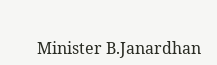Minister B.Janardhan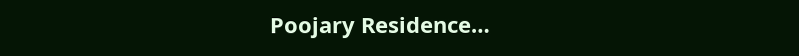Poojary Residence…